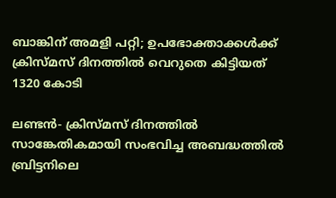ബാങ്കിന് അമളി പറ്റി; ഉപഭോക്താക്കള്‍ക്ക് ക്രിസ്മസ് ദിനത്തില്‍ വെറുതെ കിട്ടിയത് 1320 കോടി

ലണ്ടന്‍- ക്രിസ്മസ് ദിനത്തില്‍ സാങ്കേതികമായി സംഭവിച്ച അബദ്ധത്തില്‍ ബ്രിട്ടനിലെ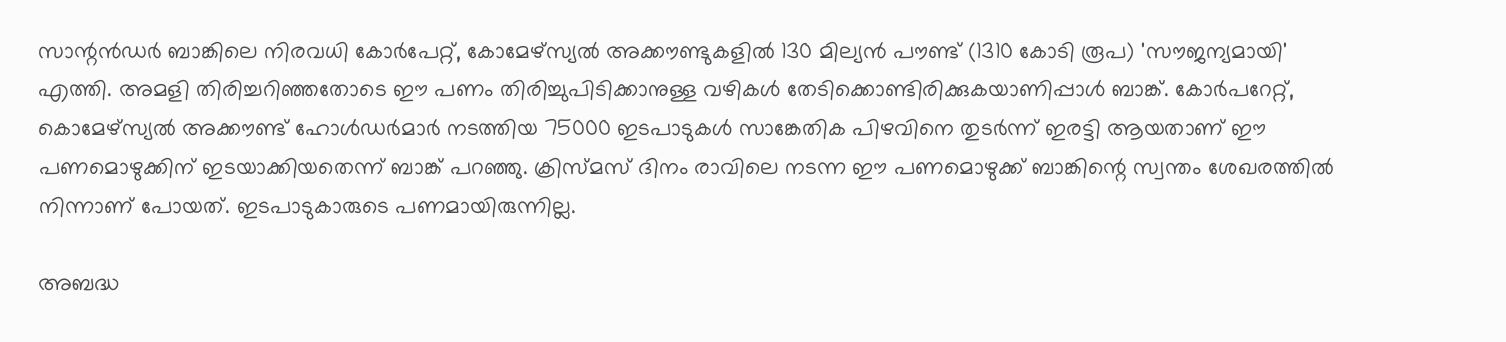സാന്റന്‍ഡർ ബാങ്കിലെ നിരവധി കോര്‍പേറ്റ്, കോമേഴ്‌സ്യല്‍ അക്കൗണ്ടുകളില്‍ 130 മില്യന്‍ പൗണ്ട് (1310 കോടി രൂപ) 'സൗജന്യമായി' എത്തി. അമളി തിരിച്ചറിഞ്ഞതോടെ ഈ പണം തിരിച്ചുപിടിക്കാനുള്ള വഴികള്‍ തേടിക്കൊണ്ടിരിക്കുകയാണിപ്പാള്‍ ബാങ്ക്. കോര്‍പറേറ്റ്, കൊമേഴ്‌സ്യല്‍ അക്കൗണ്ട് ഹോള്‍ഡര്‍മാര്‍ നടത്തിയ 75000 ഇടപാടുകള്‍ സാങ്കേതിക പിഴവിനെ തുടര്‍ന്ന് ഇരട്ടി ആയതാണ് ഈ പണമൊഴുക്കിന് ഇടയാക്കിയതെന്ന് ബാങ്ക് പറഞ്ഞു. ക്രിസ്മസ് ദിനം രാവിലെ നടന്ന ഈ പണമൊഴുക്ക് ബാങ്കിന്റെ സ്വന്തം ശേഖരത്തില്‍ നിന്നാണ് പോയത്. ഇടപാടുകാരുടെ പണമായിരുന്നില്ല.

അബദ്ധ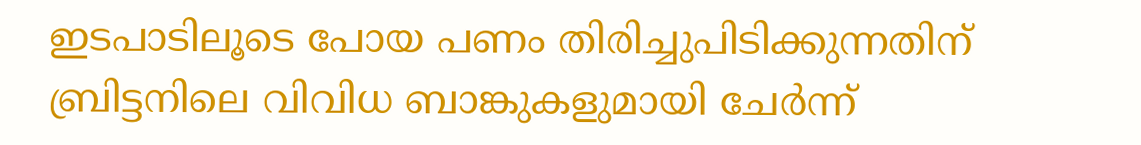ഇടപാടിലൂടെ പോയ പണം തിരിച്ചുപിടിക്കുന്നതിന് ബ്രിട്ടനിലെ വിവിധ ബാങ്കുകളുമായി ചേര്‍ന്ന്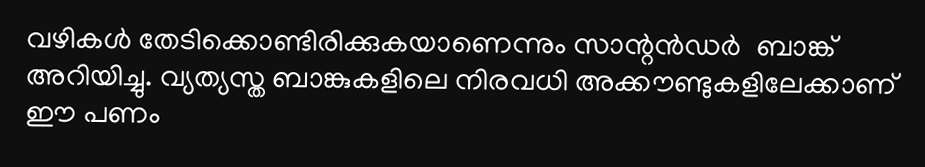വഴികള്‍ തേടിക്കൊണ്ടിരിക്കുകയാണെന്നും സാന്റന്‍ഡർ  ബാങ്ക് അറിയിച്ചു. വ്യത്യസ്ത ബാങ്കുകളിലെ നിരവധി അക്കൗണ്ടുകളിലേക്കാണ് ഈ പണം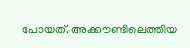പോയത്. അക്കൗണ്ടിലെത്തിയ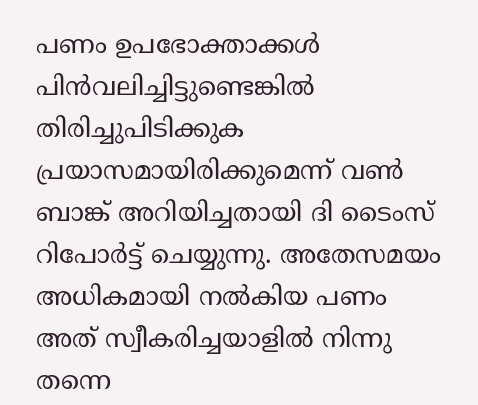പണം ഉപഭോക്താക്കള്‍ പിന്‍വലിച്ചിട്ടുണ്ടെങ്കില്‍ തിരിച്ചുപിടിക്കുക പ്രയാസമായിരിക്കുമെന്ന് വണ്‍ ബാങ്ക് അറിയിച്ചതായി ദി ടൈംസ് റിപോര്‍ട്ട് ചെയ്യുന്നു. അതേസമയം അധികമായി നല്‍കിയ പണം അത് സ്വീകരിച്ചയാളില്‍ നിന്നു തന്നെ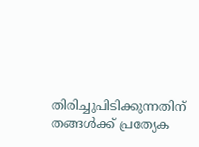തിരിച്ചുപിടിക്കുന്നതിന് തങ്ങള്‍ക്ക് പ്രത്യേക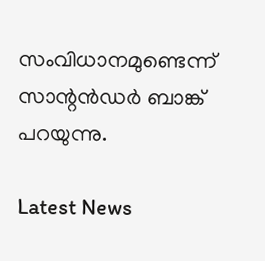സംവിധാനമുണ്ടെന്ന് സാന്റന്‍ഡർ ബാങ്ക് പറയുന്നു.

Latest News